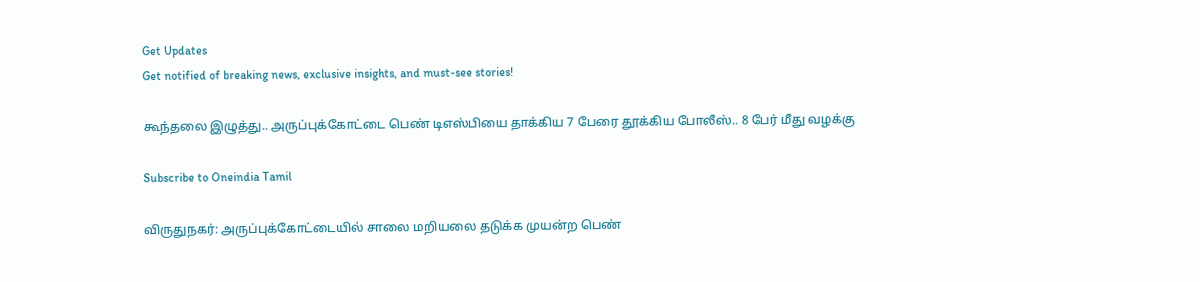Get Updates
Get notified of breaking news, exclusive insights, and must-see stories!

கூந்தலை இழுத்து.. அருப்புக்கோட்டை பெண் டிஎஸ்பியை தாக்கிய 7 பேரை தூக்கிய போலீஸ்.. 8 பேர் மீது வழக்கு

Subscribe to Oneindia Tamil

விருதுநகர்: அருப்புக்கோட்டையில் சாலை மறியலை தடுக்க முயன்ற பெண்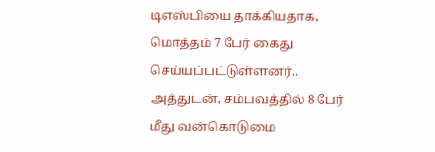டிஎஸ்பியை தாக்கியதாக, மொத்தம் 7 பேர் கைது செய்யப்பட்டுள்ளனர்.. அத்துடன், சம்பவத்தில் 8 பேர் மீது வன்கொடுமை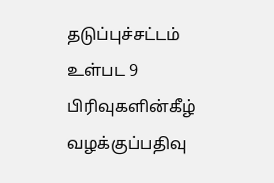தடுப்புச்சட்டம் உள்பட 9 பிரிவுகளின்கீழ் வழக்குப்பதிவு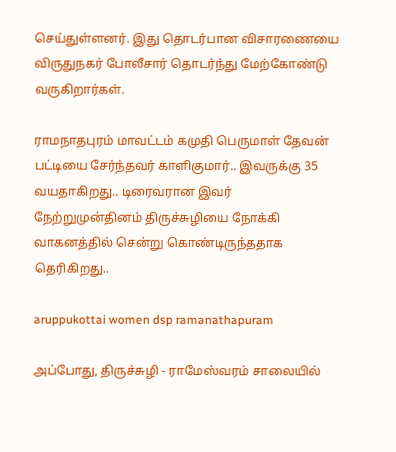செய்துள்ளனர். இது தொடர்பான விசாரணையை விருதுநகர் போலீசார் தொடர்ந்து மேற்கோண்டு வருகிறார்கள்.

ராமநாதபுரம் மாவட்டம் கமுதி பெருமாள் தேவன் பட்டியை சேர்ந்தவர் காளிகுமார்.. இவருக்கு 35 வயதாகிறது.. டிரைவரான இவர் நேற்றுமுன்தினம் திருச்சுழியை நோக்கி வாகனத்தில் சென்று கொண்டிருந்ததாக தெரிகிறது..

aruppukottai women dsp ramanathapuram

அப்போது, திருச்சுழி - ராமேஸ்வரம் சாலையில்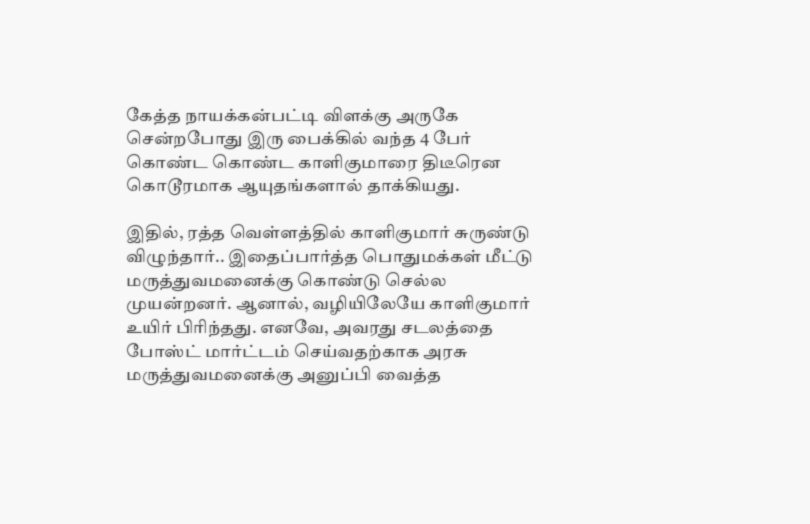கேத்த நாயக்கன்பட்டி விளக்கு அருகே சென்றபோது இரு பைக்கில் வந்த 4 பேர் கொண்ட கொண்ட காளிகுமாரை திடீரென கொடூரமாக ஆயுதங்களால் தாக்கியது.

இதில், ரத்த வெள்ளத்தில் காளிகுமார் சுருண்டு விழுந்தார்.. இதைப்பார்த்த பொதுமக்கள் மீட்டு மருத்துவமனைக்கு கொண்டு செல்ல முயன்றனர். ஆனால், வழியிலேயே காளிகுமார் உயிர் பிரிந்தது. எனவே, அவரது சடலத்தை போஸ்ட் மார்ட்டம் செய்வதற்காக அரசு மருத்துவமனைக்கு அனுப்பி வைத்த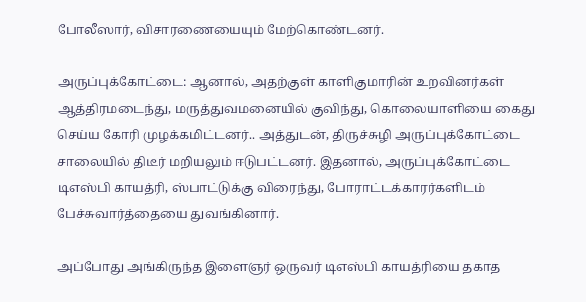போலீஸார், விசாரணையையும் மேற்கொண்டனர்.

அருப்புக்கோட்டை: ஆனால், அதற்குள் காளிகுமாரின் உறவினர்கள் ஆத்திரமடைந்து, மருத்துவமனையில் குவிந்து, கொலையாளியை கைது செய்ய கோரி முழக்கமிட்டனர்.. அத்துடன், திருச்சுழி அருப்புக்கோட்டை சாலையில் திடீர் மறியலும் ஈடுபட்டனர். இதனால், அருப்புக்கோட்டை டிஎஸ்பி காயத்ரி, ஸ்பாட்டுக்கு விரைந்து, போராட்டக்காரர்களிடம் பேச்சுவார்த்தையை துவங்கினார்.

அப்போது அங்கிருந்த இளைஞர் ஒருவர் டிஎஸ்பி காயத்ரியை தகாத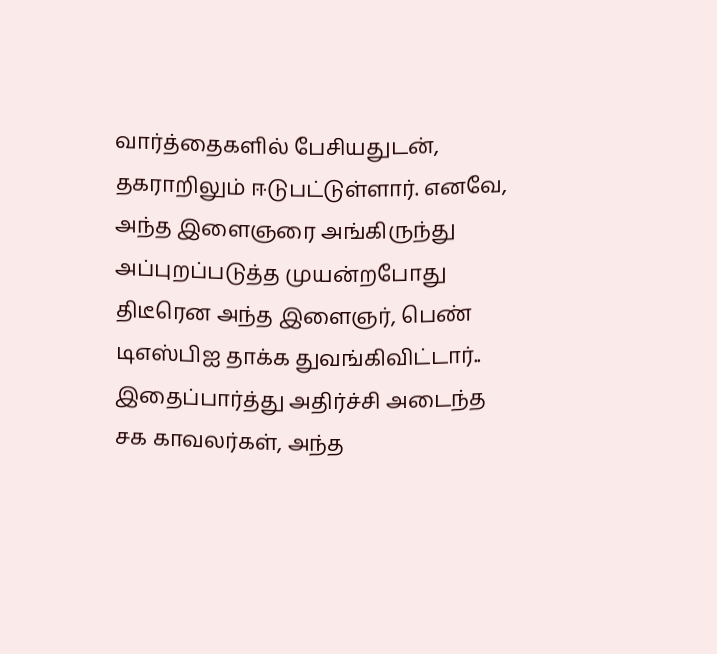வார்த்தைகளில் பேசியதுடன், தகராறிலும் ஈடுபட்டுள்ளார். எனவே, அந்த இளைஞரை அங்கிருந்து அப்புறப்படுத்த முயன்றபோது திடீரென அந்த இளைஞர், பெண் டிஎஸ்பிஐ தாக்க துவங்கிவிட்டார்.. இதைப்பார்த்து அதிர்ச்சி அடைந்த சக காவலர்கள், அந்த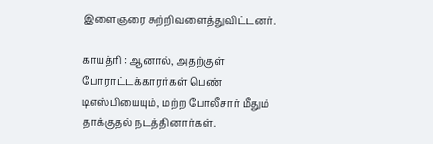இளைஞரை சுற்றிவளைத்துவிட்டனர்.

காயத்ரி : ஆனால், அதற்குள் போராட்டக்காரர்கள் பெண் டிஎஸ்பியையும், மற்ற போலீசார் மீதும் தாக்குதல் நடத்தினார்கள்.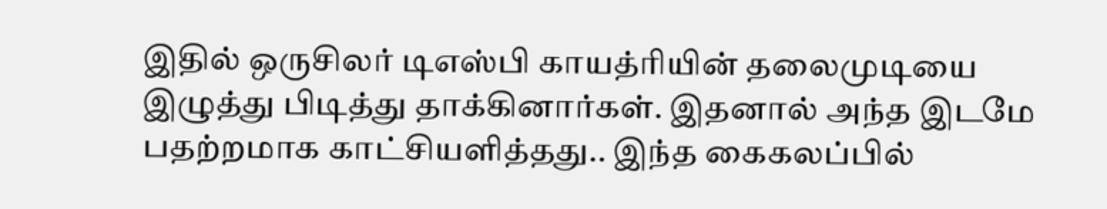இதில் ஒருசிலர் டிஎஸ்பி காயத்ரியின் தலைமுடியை இழுத்து பிடித்து தாக்கினார்கள். இதனால் அந்த இடமே பதற்றமாக காட்சியளித்தது.. இந்த கைகலப்பில்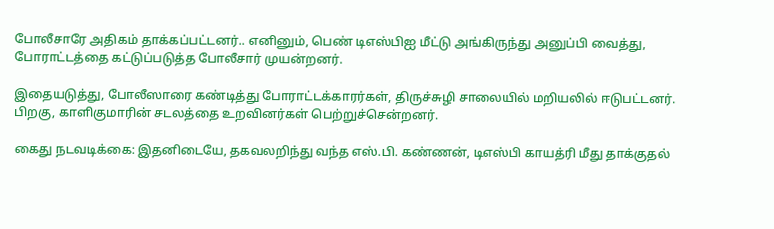போலீசாரே அதிகம் தாக்கப்பட்டனர்.. எனினும், பெண் டிஎஸ்பிஐ மீட்டு அங்கிருந்து அனுப்பி வைத்து, போராட்டத்தை கட்டுப்படுத்த போலீசார் முயன்றனர்.

இதையடுத்து, போலீஸாரை கண்டித்து போராட்டக்காரர்கள், திருச்சுழி சாலையில் மறியலில் ஈடுபட்டனர். பிறகு, காளிகுமாரின் சடலத்தை உறவினர்கள் பெற்றுச்சென்றனர்.

கைது நடவடிக்கை: இதனிடையே, தகவலறிந்து வந்த எஸ்.பி. கண்ணன், டிஎஸ்பி காயத்ரி மீது தாக்குதல்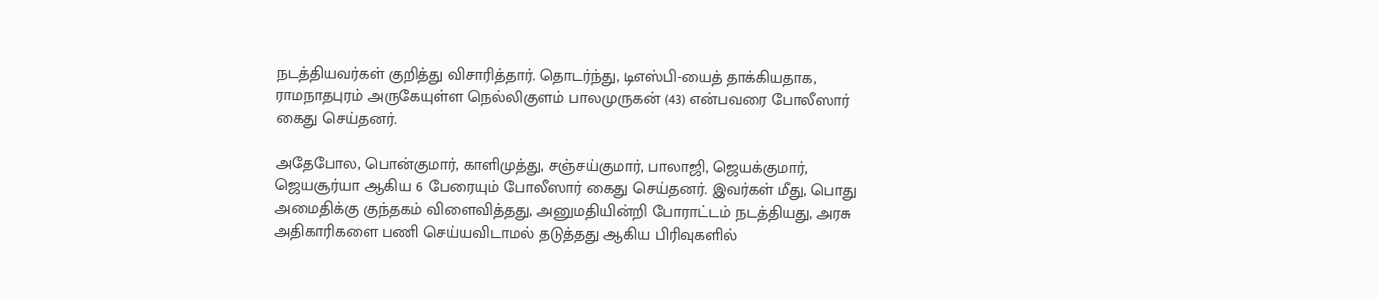நடத்தியவர்கள் குறித்து விசாரித்தார். தொடர்ந்து, டிஎஸ்பி-யைத் தாக்கியதாக, ராமநாதபுரம் அருகேயுள்ள நெல்லிகுளம் பாலமுருகன் (43) என்பவரை போலீஸார் கைது செய்தனர்.

அதேபோல, பொன்குமார், காளிமுத்து, சஞ்சய்குமார், பாலாஜி, ஜெயக்குமார், ஜெயசூர்யா ஆகிய 6 பேரையும் போலீஸார் கைது செய்தனர். இவர்கள் மீது, பொது அமைதிக்கு குந்தகம் விளைவித்தது, அனுமதியின்றி போராட்டம் நடத்தியது, அரசு அதிகாரிகளை பணி செய்யவிடாமல் தடுத்தது ஆகிய பிரிவுகளில்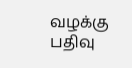வழக்கு பதிவு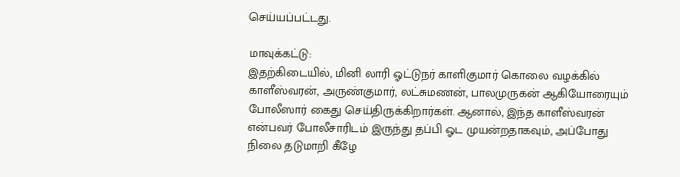செய்யப்பட்டது.

மாவுக்கட்டு:
இதற்கிடையில், மினி லாரி ஓட்டுநர் காளிகுமார் கொலை வழக்கில் காளீஸ்வரன், அருண்குமார், லட்சுமணன், பாலமுருகன் ஆகியோரையும் போலீஸார் கைது செய்திருக்கிறார்கள். ஆனால், இந்த காளீஸ்வரன் என்பவர் போலீசாரிடம் இருந்து தப்பி ஓட முயன்றதாகவும், அப்போது நிலை தடுமாறி கீழே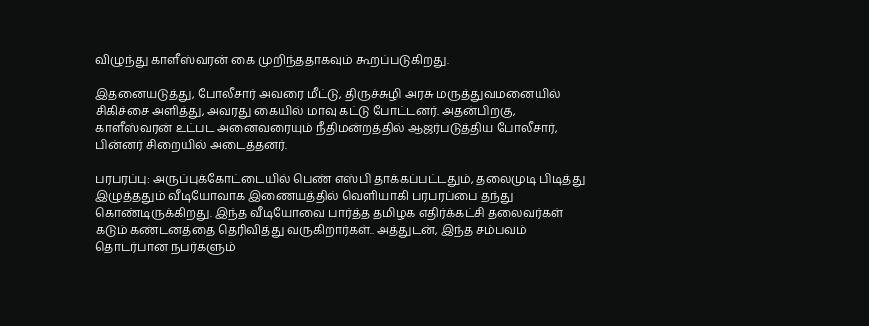விழுந்து காளீஸ்வரன் கை முறிந்ததாகவும் கூறப்படுகிறது.

இதனையடுத்து, போலீசார் அவரை மீட்டு, திருச்சுழி அரசு மருத்துவமனையில் சிகிச்சை அளித்து, அவரது கையில் மாவு கட்டு போட்டனர். அதன்பிறகு, காளீஸ்வரன் உட்பட அனைவரையும் நீதிமன்றத்தில் ஆஜர்படுத்திய போலீசார், பின்னர் சிறையில் அடைத்தனர்.

பரபரப்பு: அருப்புக்கோட்டையில் பெண் எஸ்பி தாக்கப்பட்டதும், தலைமுடி பிடித்து இழுத்ததும் வீடியோவாக இணையத்தில் வெளியாகி பரபரப்பை தந்து கொண்டிருக்கிறது. இந்த வீடியோவை பார்த்த தமிழக எதிர்க்கட்சி தலைவர்கள் கடும் கண்டனத்தை தெரிவித்து வருகிறார்கள்.. அத்துடன், இந்த சம்பவம் தொடர்பான நபர்களும்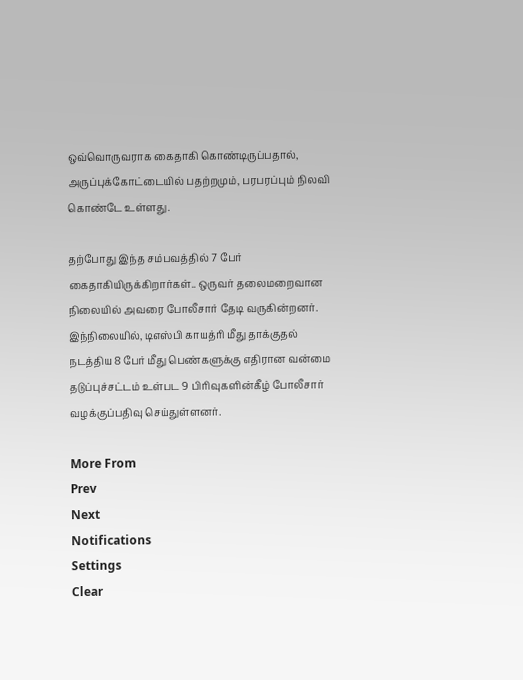ஒவ்வொருவராக கைதாகி கொண்டிருப்பதால், அருப்புக்கோட்டையில் பதற்றமும், பரபரப்பும் நிலவி கொண்டே உள்ளது.

தற்போது இந்த சம்பவத்தில் 7 பேர் கைதாகியிருக்கிறார்கள்.. ஒருவர் தலைமறைவான நிலையில் அவரை போலீசார் தேடி வருகின்றனர். இந்நிலையில், டிஎஸ்பி காயத்ரி மீது தாக்குதல் நடத்திய 8 பேர் மீது பெண்களுக்கு எதிரான வன்மை தடுப்புச்சட்டம் உள்பட 9 பிரிவுகளின்கீழ் போலீசார் வழக்குப்பதிவு செய்துள்ளனர்.

More From
Prev
Next
Notifications
Settings
Clear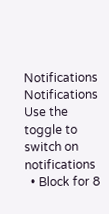Notifications
Notifications
Use the toggle to switch on notifications
  • Block for 8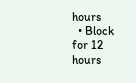hours
  • Block for 12 hours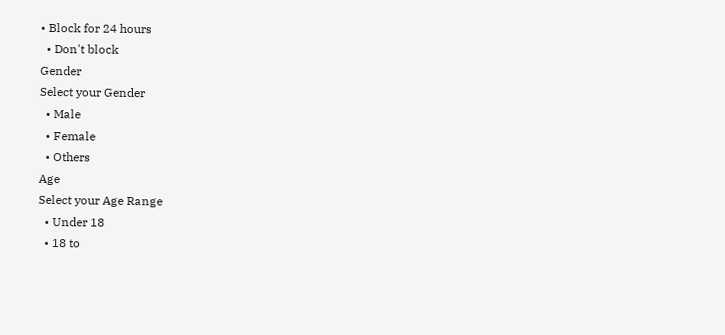• Block for 24 hours
  • Don't block
Gender
Select your Gender
  • Male
  • Female
  • Others
Age
Select your Age Range
  • Under 18
  • 18 to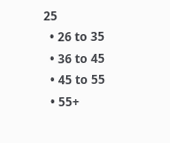25
  • 26 to 35
  • 36 to 45
  • 45 to 55
  • 55+